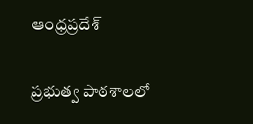ఆంధ్రప్రదేశ్

ప్రభుత్వ పాఠశాలలో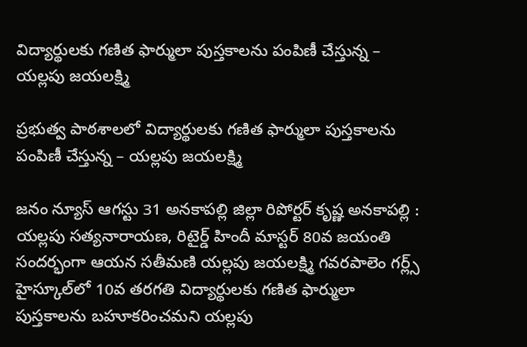విద్యార్థులకు గణిత ఫార్ములా పుస్తకాలను పంపిణీ చేస్తున్న – యల్లపు జయలక్ష్మి

ప్రభుత్వ పాఠశాలలో విద్యార్థులకు గణిత ఫార్ములా పుస్తకాలను పంపిణీ చేస్తున్న – యల్లపు జయలక్ష్మి

జనం న్యూస్ ఆగస్టు 31 అనకాపల్లి జిల్లా రిపోర్టర్ కృష్ణ అనకాపల్లి : యల్లపు సత్యనారాయణ, రిటైర్డ్ హిందీ మాస్టర్ 80వ జయంతి సందర్భంగా ఆయన సతీమణి యల్లపు జయలక్ష్మి గవరపాలెం గర్ల్స్ హైస్కూల్‌లో 10వ తరగతి విద్యార్థులకు గణిత ఫార్ములా పుస్తకాలను బహూకరించమని యల్లపు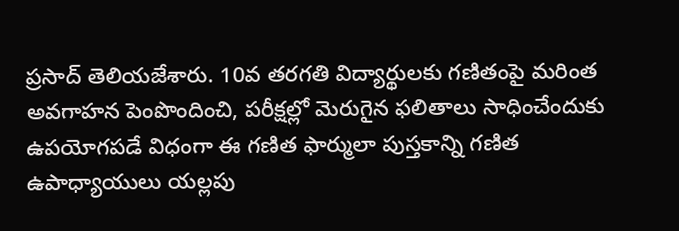ప్రసాద్ తెలియజేశారు. 10వ తరగతి విద్యార్థులకు గణితంపై మరింత అవగాహన పెంపొందించి, పరీక్షల్లో మెరుగైన ఫలితాలు సాధించేందుకు ఉపయోగపడే విధంగా ఈ గణిత ఫార్ములా పుస్తకాన్ని గణిత ఉపాధ్యాయులు యల్లపు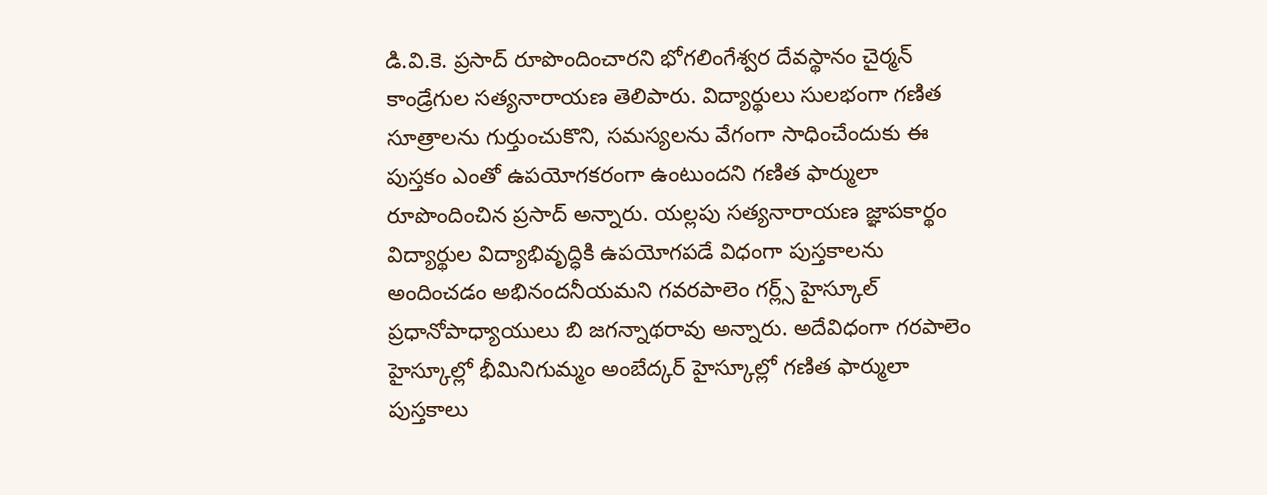డి.వి.కె. ప్రసాద్ రూపొందించారని భోగలింగేశ్వర దేవస్థానం చైర్మన్ కాండ్రేగుల సత్యనారాయణ తెలిపారు. విద్యార్థులు సులభంగా గణిత సూత్రాలను గుర్తుంచుకొని, సమస్యలను వేగంగా సాధించేందుకు ఈ పుస్తకం ఎంతో ఉపయోగకరంగా ఉంటుందని గణిత ఫార్ములా రూపొందించిన ప్రసాద్ అన్నారు. యల్లపు సత్యనారాయణ జ్ఞాపకార్థం విద్యార్థుల విద్యాభివృద్ధికి ఉపయోగపడే విధంగా పుస్తకాలను అందించడం అభినందనీయమని గవరపాలెం గర్ల్స్ హైస్కూల్ ప్రధానోపాధ్యాయులు బి జగన్నాథరావు అన్నారు. అదేవిధంగా గరపాలెం హైస్కూల్లో భీమినిగుమ్మం అంబేద్కర్ హైస్కూల్లో గణిత ఫార్ములా పుస్తకాలు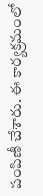పంపిణీ చేశారు. ఈ కార్యక్రమంలో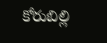కోరుబిల్లి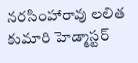నరసింహారావు లలిత కుమారి హెడ్మాస్టర్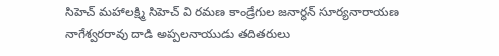సిహెచ్ మహాలక్ష్మి సిహెచ్ వి రమణ కాండ్రేగుల జనార్ధన్ సూర్యనారాయణ నాగేశ్వరరావు దాడి అప్పలనాయుడు తదితరులు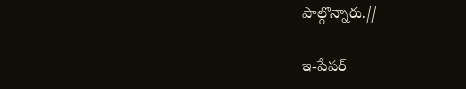పాల్గొన్నారు.//

ఇ-పేపర్